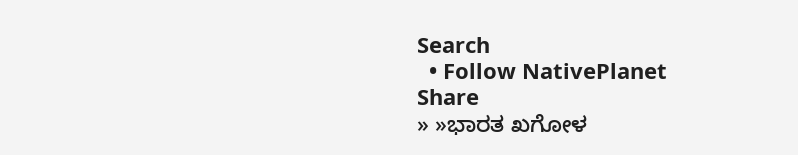Search
  • Follow NativePlanet
Share
» »ಭಾರತ ಖಗೋಳ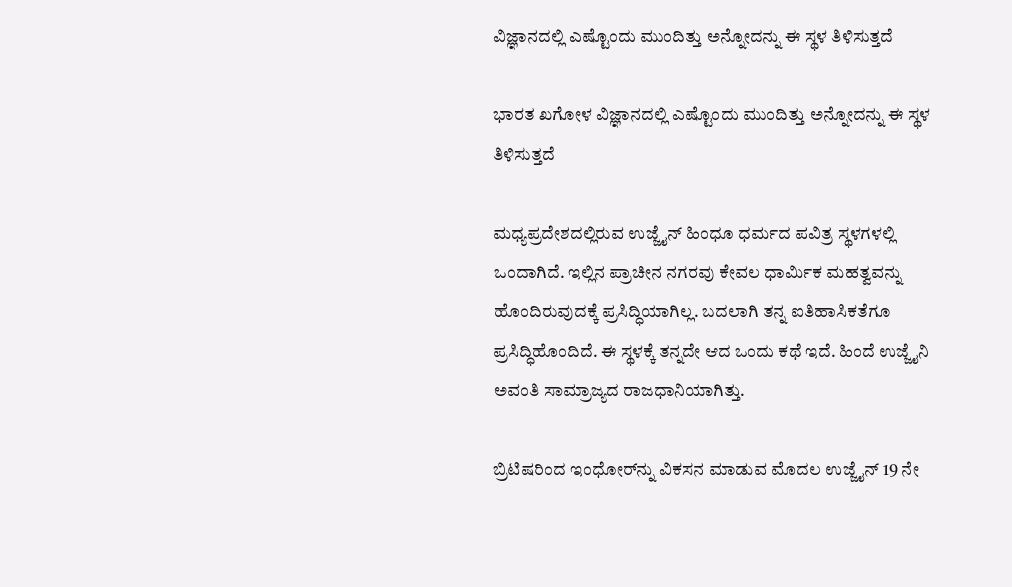ವಿಜ್ಞಾನದಲ್ಲಿ ಎಷ್ಟೊಂದು ಮುಂದಿತ್ತು ಅನ್ನೋದನ್ನು ಈ ಸ್ಥಳ ತಿಳಿಸುತ್ತದೆ

ಭಾರತ ಖಗೋಳ ವಿಜ್ಞಾನದಲ್ಲಿ ಎಷ್ಟೊಂದು ಮುಂದಿತ್ತು ಅನ್ನೋದನ್ನು ಈ ಸ್ಥಳ ತಿಳಿಸುತ್ತದೆ

ಮಧ್ಯಪ್ರದೇಶದಲ್ಲಿರುವ ಉಜ್ಜೈನ್ ಹಿಂಧೂ ಧರ್ಮದ ಪವಿತ್ರ ಸ್ಥಳಗಳಲ್ಲಿ ಒಂದಾಗಿದೆ. ಇಲ್ಲಿನ ಪ್ರಾಚೀನ ನಗರವು ಕೇವಲ ಧಾರ್ಮಿಕ ಮಹತ್ವವನ್ನು ಹೊಂದಿರುವುದಕ್ಕೆ ಪ್ರಸಿದ್ಧಿಯಾಗಿಲ್ಲ. ಬದಲಾಗಿ ತನ್ನ ಐತಿಹಾಸಿಕತೆಗೂ ಪ್ರಸಿದ್ಧಿಹೊಂದಿದೆ. ಈ ಸ್ಥಳಕ್ಕೆ ತನ್ನದೇ ಆದ ಒಂದು ಕಥೆ ಇದೆ. ಹಿಂದೆ ಉಜ್ಜೈನಿ ಅವಂತಿ ಸಾಮ್ರಾಜ್ಯದ ರಾಜಧಾನಿಯಾಗಿತ್ತು.

ಬ್ರಿಟಿಷರಿಂದ ಇಂಧೋರ್‌ನ್ನು ವಿಕಸನ ಮಾಡುವ ಮೊದಲ ಉಜ್ಜೈನ್ 19 ನೇ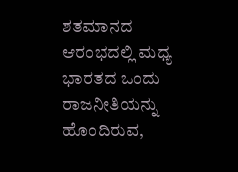ಶತಮಾನದ ಆರಂಭದಲ್ಲಿ ಮಧ್ಯ ಭಾರತದ ಒಂದು ರಾಜನೀತಿಯನ್ನು ಹೊಂದಿರುವ,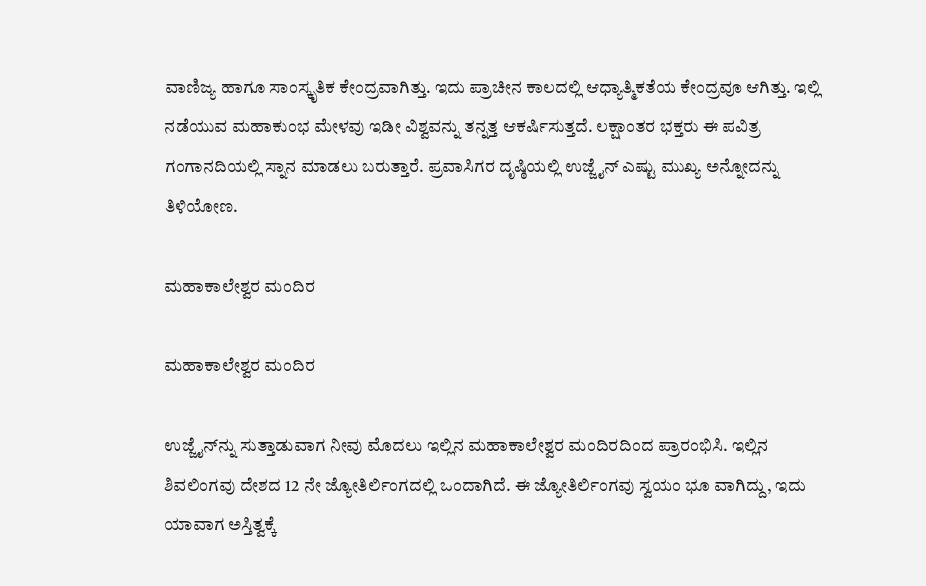ವಾಣಿಜ್ಯ ಹಾಗೂ ಸಾಂಸ್ಕೃತಿಕ ಕೇಂದ್ರವಾಗಿತ್ತು. ಇದು ಪ್ರಾಚೀನ ಕಾಲದಲ್ಲಿ ಆಧ್ಯಾತ್ಮಿಕತೆಯ ಕೇಂದ್ರವೂ ಆಗಿತ್ತು. ಇಲ್ಲಿ ನಡೆಯುವ ಮಹಾಕುಂಭ ಮೇಳವು ಇಡೀ ವಿಶ್ವವನ್ನು ತನ್ನತ್ತ ಆಕರ್ಷಿಸುತ್ತದೆ. ಲಕ್ಷಾಂತರ ಭಕ್ತರು ಈ ಪವಿತ್ರ ಗಂಗಾನದಿಯಲ್ಲಿ ಸ್ನಾನ ಮಾಡಲು ಬರುತ್ತಾರೆ. ಪ್ರವಾಸಿಗರ ದೃಷ್ಠಿಯಲ್ಲಿ ಉಜ್ಜೈನ್ ಎಷ್ಟು ಮುಖ್ಯ ಅನ್ನೋದನ್ನು ತಿಳಿಯೋಣ.

ಮಹಾಕಾಲೇಶ್ವರ ಮಂದಿರ

ಮಹಾಕಾಲೇಶ್ವರ ಮಂದಿರ

ಉಜ್ಜೈನ್‌ನ್ನು ಸುತ್ತಾಡುವಾಗ ನೀವು ಮೊದಲು ಇಲ್ಲಿನ ಮಹಾಕಾಲೇಶ್ವರ ಮಂದಿರದಿಂದ ಪ್ರಾರಂಭಿಸಿ. ಇಲ್ಲಿನ ಶಿವಲಿಂಗವು ದೇಶದ 12 ನೇ ಜ್ಯೋತಿರ್ಲಿಂಗದಲ್ಲಿ ಒಂದಾಗಿದೆ. ಈ ಜ್ಯೋತಿರ್ಲಿಂಗವು ಸ್ವಯಂ ಭೂ ವಾಗಿದ್ದು, ಇದು ಯಾವಾಗ ಅಸ್ತಿತ್ವಕ್ಕೆ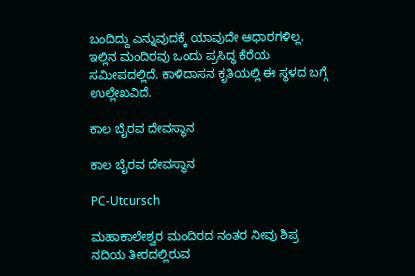ಬಂದಿದ್ದು ಎನ್ನುವುದಕ್ಕೆ ಯಾವುದೇ ಆಧಾರಗಳಿಲ್ಲ. ಇಲ್ಲಿನ ಮಂದಿರವು ಒಂದು ಪ್ರಸಿದ್ಧ ಕೆರೆಯ ಸಮೀಪದಲ್ಲಿದೆ. ಕಾಳಿದಾಸನ ಕೃತಿಯಲ್ಲಿ ಈ ಸ್ಥಳದ ಬಗ್ಗೆ ಉಲ್ಲೇಖವಿದೆ.

ಕಾಲ ಬೈರವ ದೇವಸ್ಥಾನ

ಕಾಲ ಬೈರವ ದೇವಸ್ಥಾನ

PC-Utcursch

ಮಹಾಕಾಲೇಶ್ವರ ಮಂದಿರದ ನಂತರ ನೀವು ಶಿಪ್ರ ನದಿಯ ತೀರದಲ್ಲಿರುವ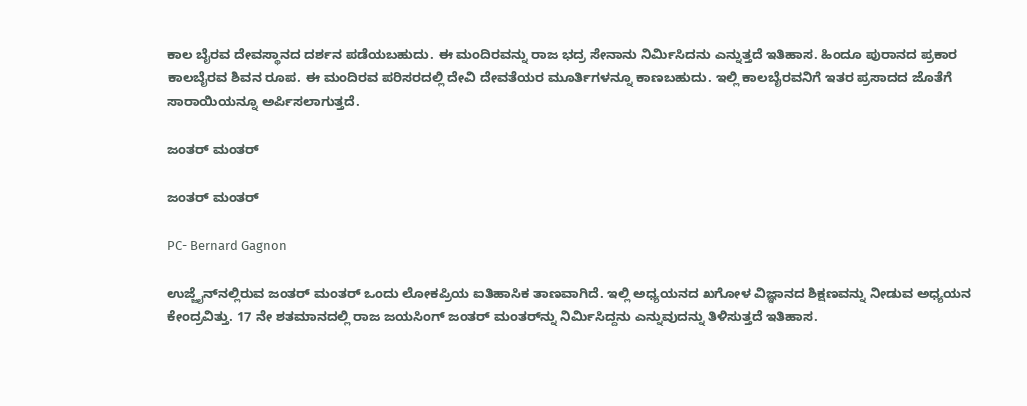ಕಾಲ ಬೈರವ ದೇವಸ್ಥಾನದ ದರ್ಶನ ಪಡೆಯಬಹುದು. ಈ ಮಂದಿರವನ್ನು ರಾಜ ಭದ್ರ ಸೇನಾನು ನಿರ್ಮಿಸಿದನು ಎನ್ನುತ್ತದೆ ಇತಿಹಾಸ. ಹಿಂದೂ ಪುರಾನದ ಪ್ರಕಾರ ಕಾಲಬೈರವ ಶಿವನ ರೂಪ. ಈ ಮಂದಿರವ ಪರಿಸರದಲ್ಲಿ ದೇವಿ ದೇವತೆಯರ ಮೂರ್ತಿಗಳನ್ನೂ ಕಾಣಬಹುದು. ಇಲ್ಲಿ ಕಾಲಬೈರವನಿಗೆ ಇತರ ಪ್ರಸಾದದ ಜೊತೆಗೆ ಸಾರಾಯಿಯನ್ನೂ ಅರ್ಪಿಸಲಾಗುತ್ತದೆ.

ಜಂತರ್ ಮಂತರ್

ಜಂತರ್ ಮಂತರ್

PC- Bernard Gagnon

ಉಜ್ಜೈನ್‌ನಲ್ಲಿರುವ ಜಂತರ್ ಮಂತರ್ ಒಂದು ಲೋಕಪ್ರಿಯ ಐತಿಹಾಸಿಕ ತಾಣವಾಗಿದೆ. ಇಲ್ಲಿ ಅಧ್ಯಯನದ ಖಗೋಳ ವಿಜ್ಞಾನದ ಶಿಕ್ಷಣವನ್ನು ನೀಡುವ ಅಧ್ಯಯನ ಕೇಂದ್ರವಿತ್ತು. 17 ನೇ ಶತಮಾನದಲ್ಲಿ ರಾಜ ಜಯಸಿಂಗ್ ಜಂತರ್‌ ಮಂತರ್‌ನ್ನು ನಿರ್ಮಿಸಿದ್ದನು ಎನ್ನುವುದನ್ನು ತಿಳಿಸುತ್ತದೆ ಇತಿಹಾಸ.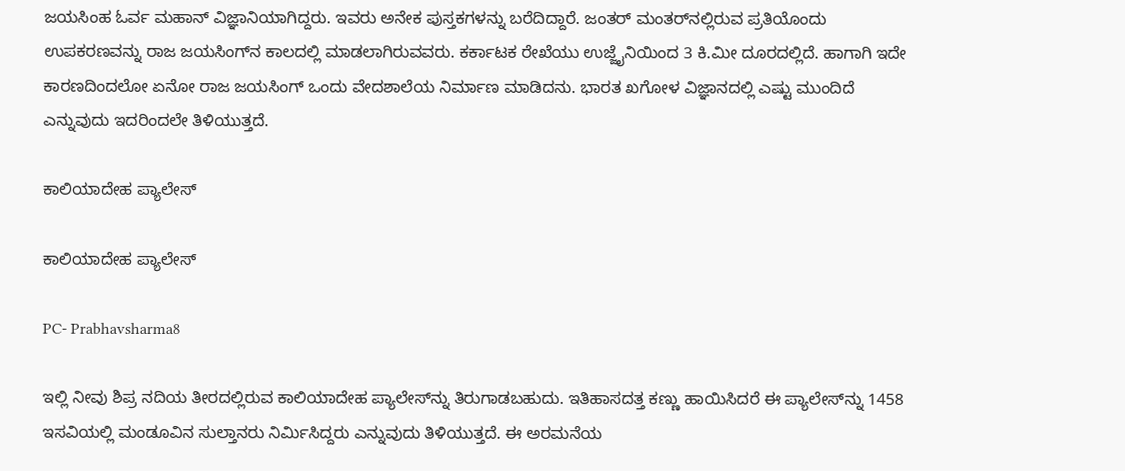ಜಯಸಿಂಹ ಓರ್ವ ಮಹಾನ್ ವಿಜ್ಞಾನಿಯಾಗಿದ್ದರು. ಇವರು ಅನೇಕ ಪುಸ್ತಕಗಳನ್ನು ಬರೆದಿದ್ದಾರೆ. ಜಂತರ್ ಮಂತರ್‌ನಲ್ಲಿರುವ ಪ್ರತಿಯೊಂದು ಉಪಕರಣವನ್ನು ರಾಜ ಜಯಸಿಂಗ್‌ನ ಕಾಲದಲ್ಲಿ ಮಾಡಲಾಗಿರುವವರು. ಕರ್ಕಾಟಕ ರೇಖೆಯು ಉಜ್ಜೈನಿಯಿಂದ 3 ಕಿ.ಮೀ ದೂರದಲ್ಲಿದೆ. ಹಾಗಾಗಿ ಇದೇ ಕಾರಣದಿಂದಲೋ ಏನೋ ರಾಜ ಜಯಸಿಂಗ್‌ ಒಂದು ವೇದಶಾಲೆಯ ನಿರ್ಮಾಣ ಮಾಡಿದನು. ಭಾರತ ಖಗೋಳ ವಿಜ್ಞಾನದಲ್ಲಿ ಎಷ್ಟು ಮುಂದಿದೆ ಎನ್ನುವುದು ಇದರಿಂದಲೇ ತಿಳಿಯುತ್ತದೆ.

ಕಾಲಿಯಾದೇಹ ಪ್ಯಾಲೇಸ್

ಕಾಲಿಯಾದೇಹ ಪ್ಯಾಲೇಸ್

PC- Prabhavsharma8

ಇಲ್ಲಿ ನೀವು ಶಿಪ್ರ ನದಿಯ ತೀರದಲ್ಲಿರುವ ಕಾಲಿಯಾದೇಹ ಪ್ಯಾಲೇಸ್‌ನ್ನು ತಿರುಗಾಡಬಹುದು. ಇತಿಹಾಸದತ್ತ ಕಣ್ಣು ಹಾಯಿಸಿದರೆ ಈ ಪ್ಯಾಲೇಸ್‌ನ್ನು 1458 ಇಸವಿಯಲ್ಲಿ ಮಂಡೂವಿನ ಸುಲ್ತಾನರು ನಿರ್ಮಿಸಿದ್ದರು ಎನ್ನುವುದು ತಿಳಿಯುತ್ತದೆ. ಈ ಅರಮನೆಯ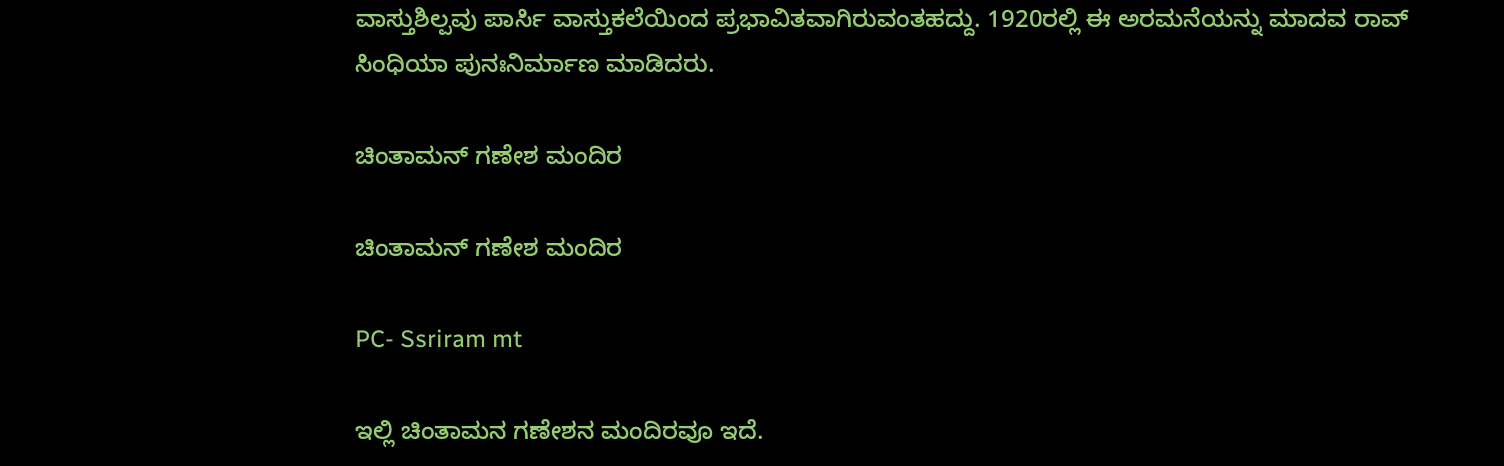ವಾಸ್ತುಶಿಲ್ಪವು ಪಾರ್ಸಿ ವಾಸ್ತುಕಲೆಯಿಂದ ಪ್ರಭಾವಿತವಾಗಿರುವಂತಹದ್ದು. 1920ರಲ್ಲಿ ಈ ಅರಮನೆಯನ್ನು ಮಾದವ ರಾವ್ ಸಿಂಧಿಯಾ ಪುನಃನಿರ್ಮಾಣ ಮಾಡಿದರು.

ಚಿಂತಾಮನ್ ಗಣೇಶ ಮಂದಿರ

ಚಿಂತಾಮನ್ ಗಣೇಶ ಮಂದಿರ

PC- Ssriram mt

ಇಲ್ಲಿ ಚಿಂತಾಮನ ಗಣೇಶನ ಮಂದಿರವೂ ಇದೆ.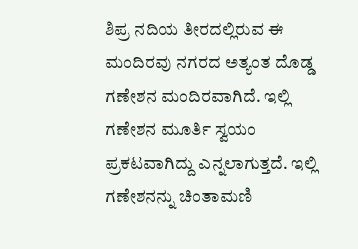ಶಿಪ್ರ ನದಿಯ ತೀರದಲ್ಲಿರುವ ಈ ಮಂದಿರವು ನಗರದ ಅತ್ಯಂತ ದೊಡ್ಡ ಗಣೇಶನ ಮಂದಿರವಾಗಿದೆ. ಇಲ್ಲಿ ಗಣೇಶನ ಮೂರ್ತಿ ಸ್ವಯಂ ಪ್ರಕಟವಾಗಿದ್ದು ಎನ್ನಲಾಗುತ್ತದೆ. ಇಲ್ಲಿ ಗಣೇಶನನ್ನು ಚಿಂತಾಮಣಿ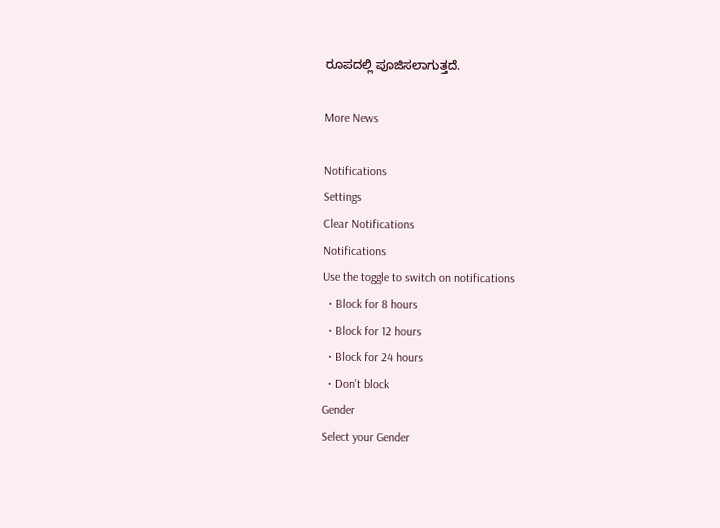ರೂಪದಲ್ಲಿ ಪೂಜಿಸಲಾಗುತ್ತದೆ.

More News

Notifications
Settings
Clear Notifications
Notifications
Use the toggle to switch on notifications
  • Block for 8 hours
  • Block for 12 hours
  • Block for 24 hours
  • Don't block
Gender
Select your Gender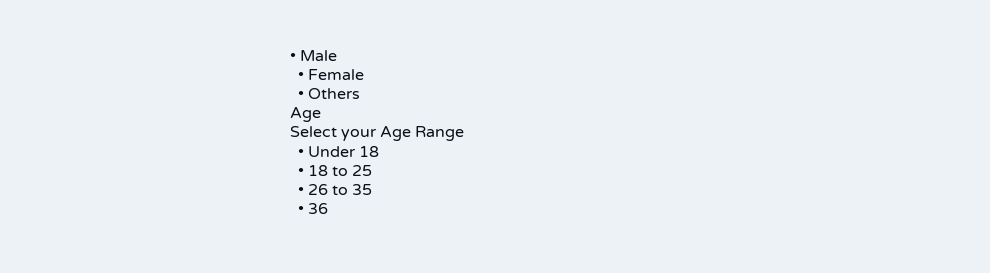• Male
  • Female
  • Others
Age
Select your Age Range
  • Under 18
  • 18 to 25
  • 26 to 35
  • 36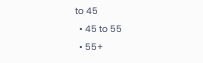to 45
  • 45 to 55
  • 55+